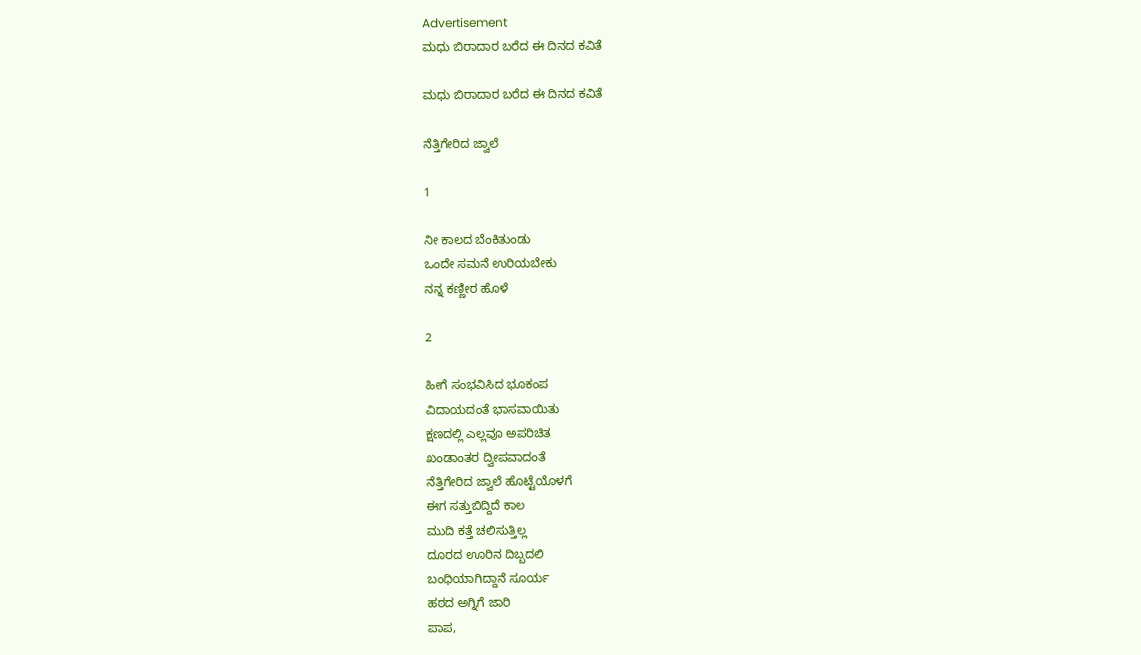Advertisement
ಮಧು ಬಿರಾದಾರ ಬರೆದ ಈ ದಿನದ ಕವಿತೆ

ಮಧು ಬಿರಾದಾರ ಬರೆದ ಈ ದಿನದ ಕವಿತೆ

ನೆತ್ತಿಗೇರಿದ ಜ್ವಾಲೆ

1

ನೀ ಕಾಲದ ಬೆಂಕಿತುಂಡು
ಒಂದೇ ಸಮನೆ ಉರಿಯಬೇಕು
ನನ್ನ ಕಣ್ಣೀರ ಹೊಳೆ

2

ಹೀಗೆ ಸಂಭವಿಸಿದ ಭೂಕಂಪ
ವಿದಾಯದಂತೆ ಭಾಸವಾಯಿತು
ಕ್ಷಣದಲ್ಲಿ ಎಲ್ಲವೂ ಅಪರಿಚಿತ
ಖಂಡಾಂತರ ದ್ವೀಪವಾದಂತೆ
ನೆತ್ತಿಗೇರಿದ ಜ್ವಾಲೆ ಹೊಟ್ಟೆಯೊಳಗೆ
ಈಗ ಸತ್ತುಬಿದ್ದಿದೆ ಕಾಲ
ಮುದಿ ಕತ್ತೆ ಚಲಿಸುತ್ತಿಲ್ಲ
ದೂರದ ಊರಿನ ದಿಬ್ಬದಲಿ
ಬಂಧಿಯಾಗಿದ್ದಾನೆ ಸೂರ್ಯ
ಹಠದ ಅಗ್ನಿಗೆ ಜಾರಿ
ಪಾಪ,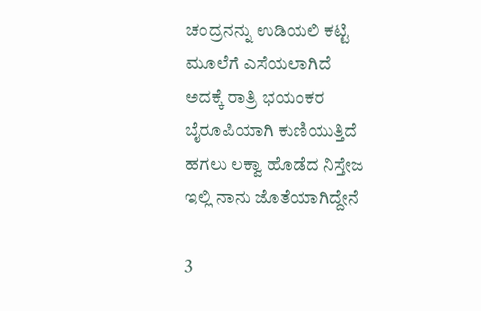ಚಂದ್ರನನ್ನು ಉಡಿಯಲಿ ಕಟ್ಟಿ
ಮೂಲೆಗೆ ಎಸೆಯಲಾಗಿದೆ
ಅದಕ್ಕೆ ರಾತ್ರಿ ಭಯಂಕರ
ಬೈರೂಪಿಯಾಗಿ ಕುಣಿಯುತ್ತಿದೆ
ಹಗಲು ಲಕ್ವಾ ಹೊಡೆದ ನಿಸ್ತೇಜ
ಇಲ್ಲಿ ನಾನು ಜೊತೆಯಾಗಿದ್ದೇನೆ

3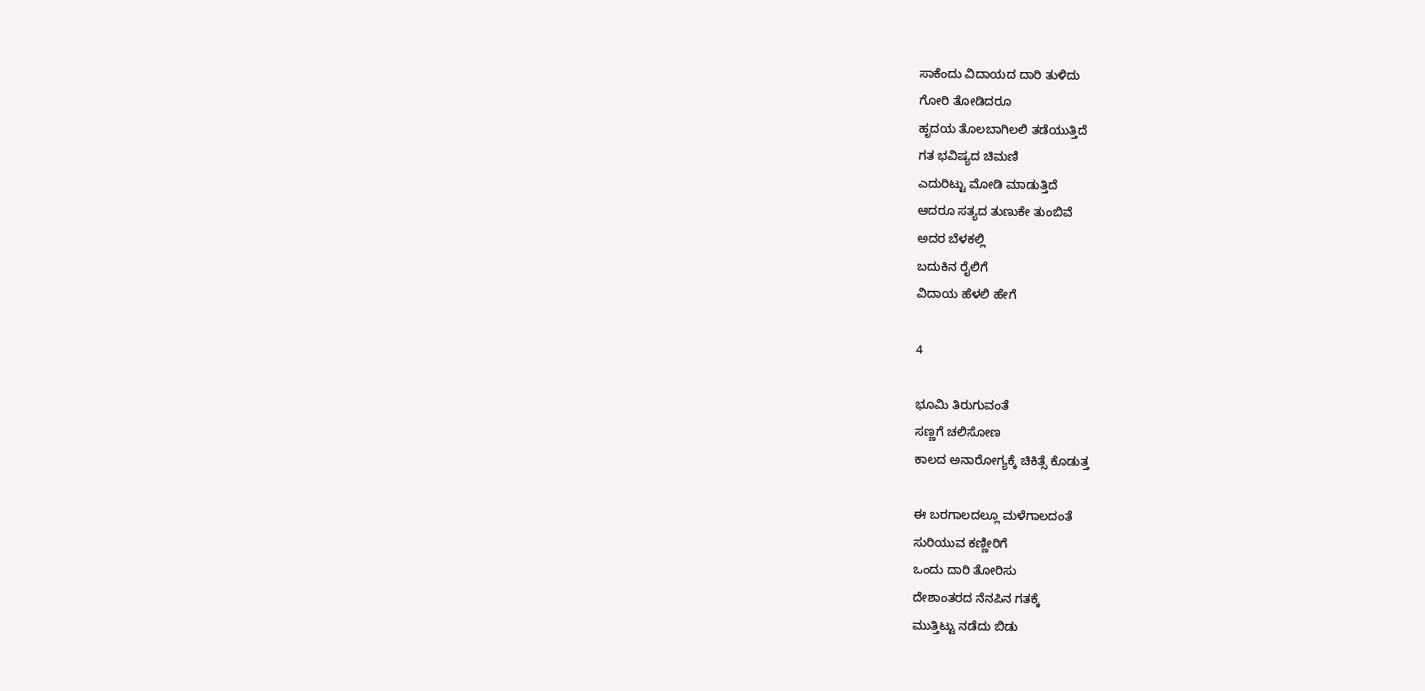ಸಾಕೆಂದು ವಿದಾಯದ ದಾರಿ ತುಳಿದು
ಗೋರಿ ತೋಡಿದರೂ
ಹೃದಯ ತೊಲಬಾಗಿಲಲಿ ತಡೆಯುತ್ತಿದೆ
ಗತ ಭವಿಷ್ಯದ ಚಿಮಣಿ
ಎದುರಿಟ್ಟು ಮೋಡಿ ಮಾಡುತ್ತಿದೆ
ಆದರೂ ಸತ್ಯದ ತುಣುಕೇ ತುಂಬಿವೆ
ಅದರ ಬೆಳಕಲ್ಲಿ
ಬದುಕಿನ ರೈಲಿಗೆ
ವಿದಾಯ ಹೆಳಲಿ ಹೇಗೆ

4

ಭೂಮಿ ತಿರುಗುವಂತೆ
ಸಣ್ಣಗೆ ಚಲಿಸೋಣ
ಕಾಲದ ಅನಾರೋಗ್ಯಕ್ಕೆ ಚಿಕಿತ್ಸೆ ಕೊಡುತ್ತ

ಈ ಬರಗಾಲದಲ್ಲೂ ಮಳೆಗಾಲದಂತೆ
ಸುರಿಯುವ ಕಣ್ಣೀರಿಗೆ
ಒಂದು ದಾರಿ ತೋರಿಸು
ದೇಶಾಂತರದ ನೆನಪಿನ ಗತಕ್ಕೆ
ಮುತ್ತಿಟ್ಟು ನಡೆದು ಬಿಡು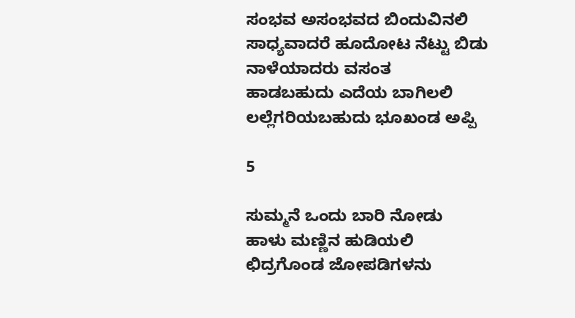ಸಂಭವ ಅಸಂಭವದ ಬಿಂದುವಿನಲಿ
ಸಾಧ್ಯವಾದರೆ ಹೂದೋಟ ನೆಟ್ಟು ಬಿಡು
ನಾಳೆಯಾದರು ವಸಂತ
ಹಾಡಬಹುದು ಎದೆಯ ಬಾಗಿಲಲಿ
ಲಲ್ಲೆಗರಿಯಬಹುದು ಭೂಖಂಡ ಅಪ್ಪಿ

5

ಸುಮ್ಮನೆ ಒಂದು ಬಾರಿ ನೋಡು
ಹಾಳು ಮಣ್ಣಿನ ಹುಡಿಯಲಿ
ಛಿದ್ರಗೊಂಡ ಜೋಪಡಿಗಳನು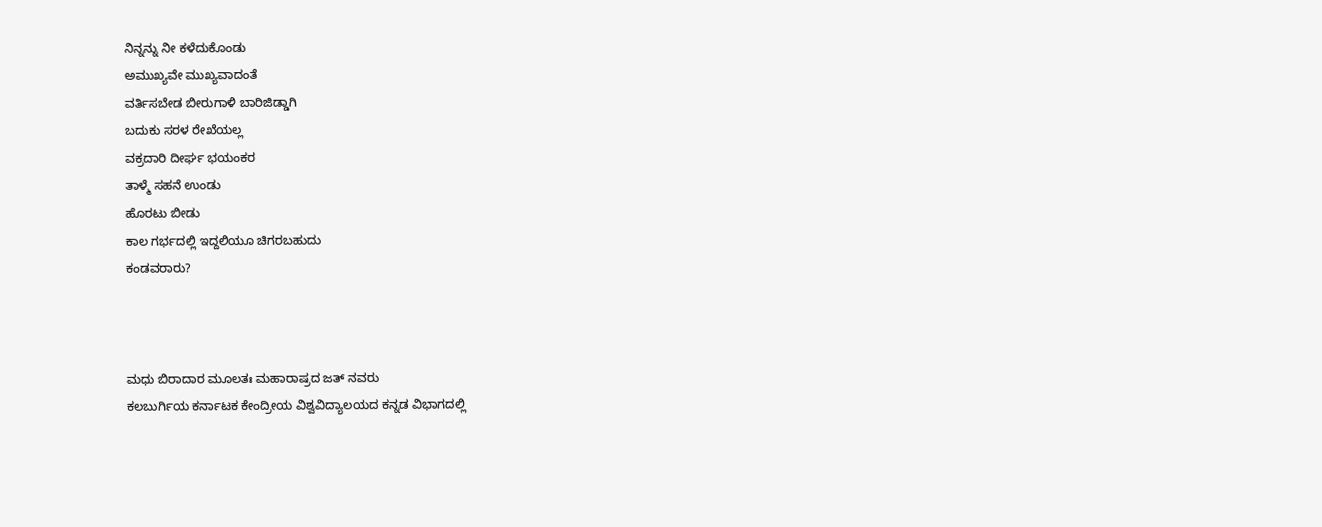ನಿನ್ನನ್ನು ನೀ ಕಳೆದುಕೊಂಡು
ಅಮುಖ್ಯವೇ ಮುಖ್ಯವಾದಂತೆ
ವರ್ತಿಸಬೇಡ ಬೀರುಗಾಳಿ ಬಾರಿಜಿಡ್ಡಾಗಿ
ಬದುಕು ಸರಳ ರೇಖೆಯಲ್ಲ
ವಕ್ರದಾರಿ ದೀರ್ಘ ಭಯಂಕರ
ತಾಳ್ಮೆ ಸಹನೆ ಉಂಡು
ಹೊರಟು ಬೀಡು
ಕಾಲ ಗರ್ಭದಲ್ಲಿ ಇದ್ದಲಿಯೂ ಚಿಗರಬಹುದು
ಕಂಡವರಾರು?



ಮಧು ಬಿರಾದಾರ ಮೂಲತಃ ಮಹಾರಾಷ್ರದ ಜತ್ ನವರು
ಕಲಬುರ್ಗಿಯ ಕರ್ನಾಟಕ ಕೇಂದ್ರೀಯ ವಿಶ್ವವಿದ್ಯಾಲಯದ ಕನ್ನಡ ವಿಭಾಗದಲ್ಲಿ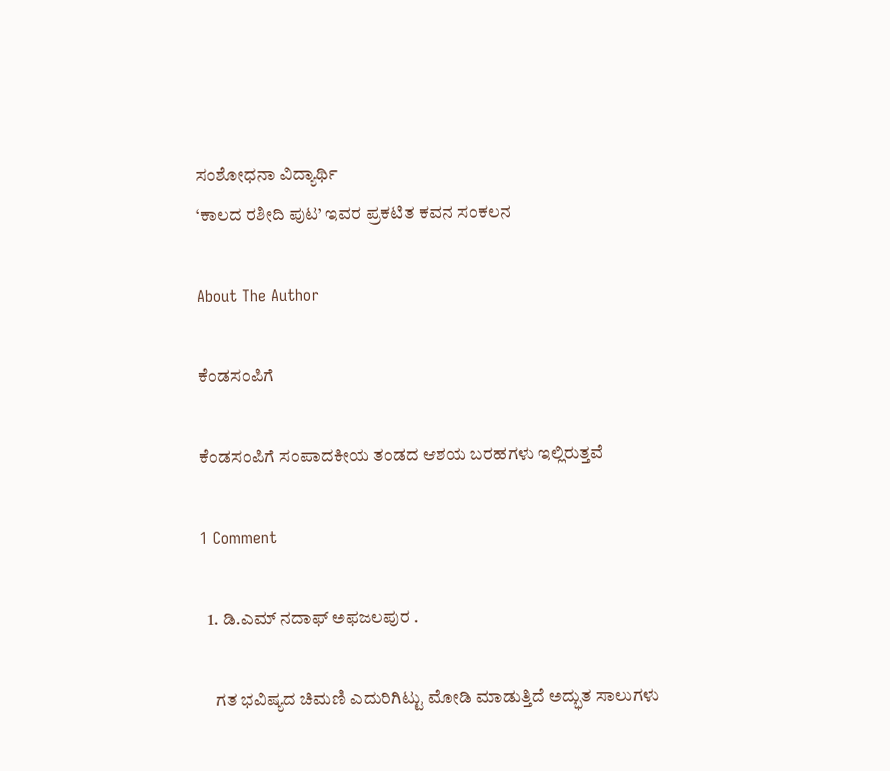ಸಂಶೋಧನಾ ವಿದ್ಯಾರ್ಥಿ
‘ಕಾಲದ ರಶೀದಿ ಪುಟ’ ಇವರ ಪ್ರಕಟಿತ ಕವನ ಸಂಕಲನ

About The Author

ಕೆಂಡಸಂಪಿಗೆ

ಕೆಂಡಸಂಪಿಗೆ ಸಂಪಾದಕೀಯ ತಂಡದ ಆಶಯ ಬರಹಗಳು ಇಲ್ಲಿರುತ್ತವೆ

1 Comment

  1. ಡಿ.ಎಮ್ ನದಾಫ್ ಅಫಜಲಪುರ .

    ಗತ ಭವಿಷ್ಯದ ಚಿಮಣಿ ಎದುರಿಗಿಟ್ಟು ಮೋಡಿ ಮಾಡುತ್ತಿದೆ ಅದ್ಭುತ ಸಾಲುಗಳು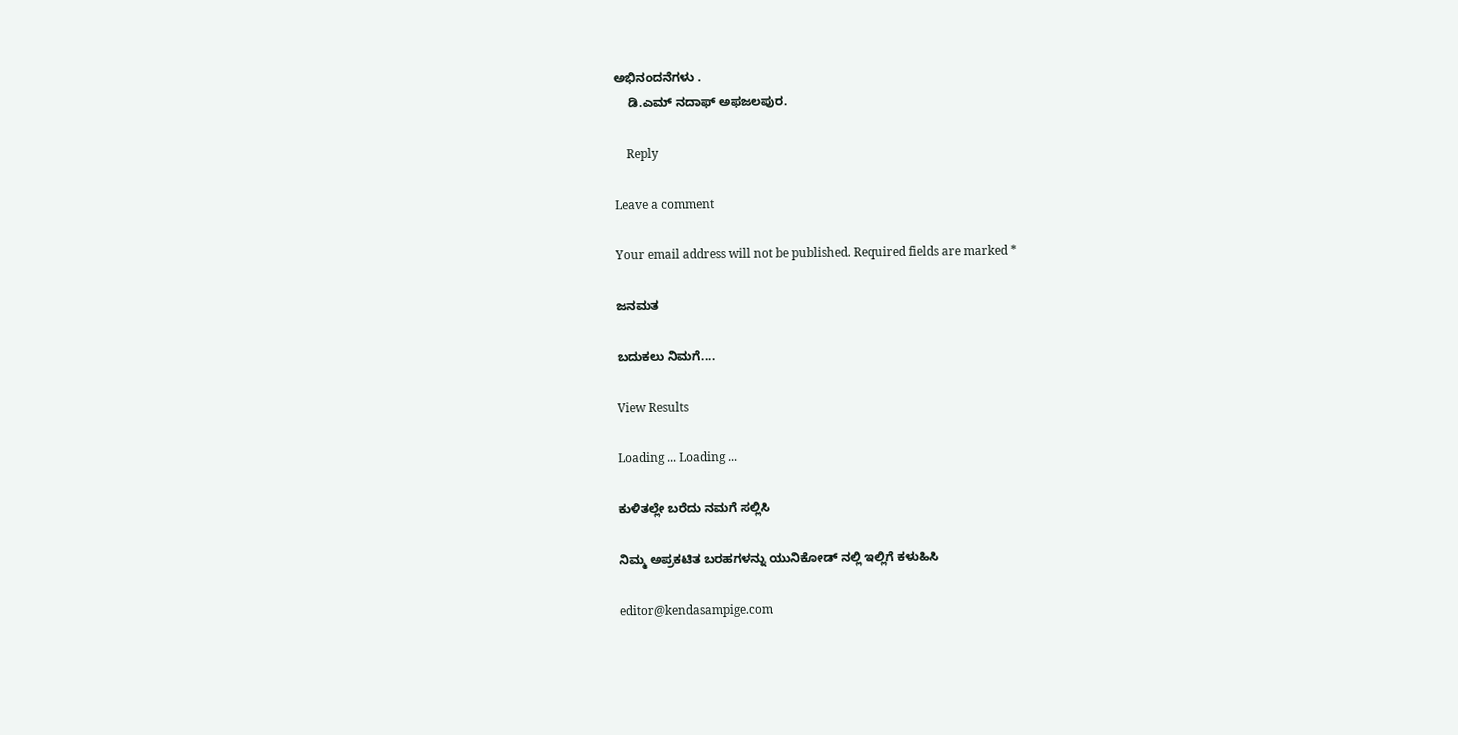ಅಭಿನಂದನೆಗಳು .
    ಡಿ.ಎಮ್ ನದಾಫ್ ಅಫಜಲಪುರ.

    Reply

Leave a comment

Your email address will not be published. Required fields are marked *

ಜನಮತ

ಬದುಕಲು ನಿಮಗೆ....

View Results

Loading ... Loading ...

ಕುಳಿತಲ್ಲೇ ಬರೆದು ನಮಗೆ ಸಲ್ಲಿಸಿ

ನಿಮ್ಮ ಅಪ್ರಕಟಿತ ಬರಹಗಳನ್ನು ಯುನಿಕೋಡ್ ನಲ್ಲಿ ಇಲ್ಲಿಗೆ ಕಳುಹಿಸಿ

editor@kendasampige.com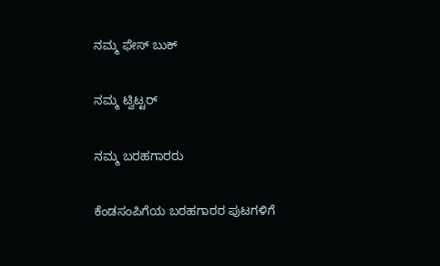ನಮ್ಮ ಫೇಸ್ ಬುಕ್

ನಮ್ಮ ಟ್ವಿಟ್ಟರ್

ನಮ್ಮ ಬರಹಗಾರರು

ಕೆಂಡಸಂಪಿಗೆಯ ಬರಹಗಾರರ ಪುಟಗಳಿಗೆ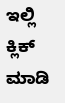ಇಲ್ಲಿ ಕ್ಲಿಕ್ ಮಾಡಿ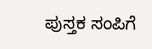ಪುಸ್ತಕ ಸಂಪಿಗೆ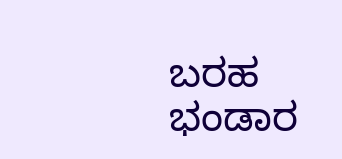ಬರಹ ಭಂಡಾರ